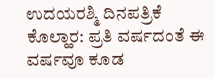ಉದಯರಶ್ಮಿ ದಿನಪತ್ರಿಕೆ
ಕೊಲ್ಹಾರ: ಪ್ರತಿ ವರ್ಷದಂತೆ ಈ ವರ್ಷವೂ ಕೂಡ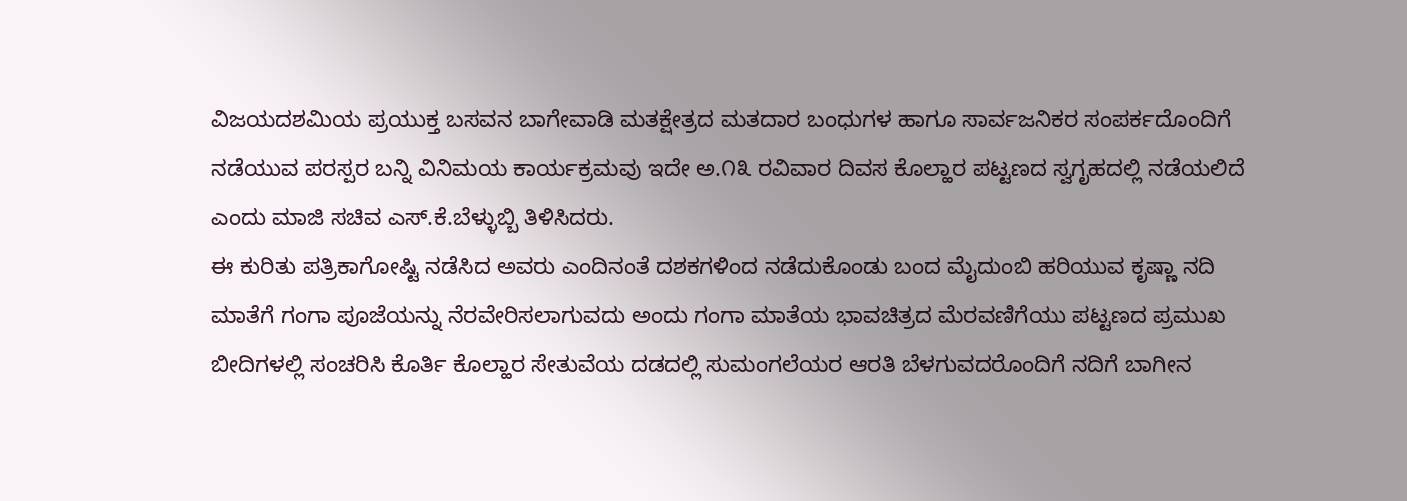ವಿಜಯದಶಮಿಯ ಪ್ರಯುಕ್ತ ಬಸವನ ಬಾಗೇವಾಡಿ ಮತಕ್ಷೇತ್ರದ ಮತದಾರ ಬಂಧುಗಳ ಹಾಗೂ ಸಾರ್ವಜನಿಕರ ಸಂಪರ್ಕದೊಂದಿಗೆ ನಡೆಯುವ ಪರಸ್ಪರ ಬನ್ನಿ ವಿನಿಮಯ ಕಾರ್ಯಕ್ರಮವು ಇದೇ ಅ.೧೩ ರವಿವಾರ ದಿವಸ ಕೊಲ್ಹಾರ ಪಟ್ಟಣದ ಸ್ವಗೃಹದಲ್ಲಿ ನಡೆಯಲಿದೆ ಎಂದು ಮಾಜಿ ಸಚಿವ ಎಸ್.ಕೆ.ಬೆಳ್ಳುಬ್ಬಿ ತಿಳಿಸಿದರು.
ಈ ಕುರಿತು ಪತ್ರಿಕಾಗೋಷ್ಟಿ ನಡೆಸಿದ ಅವರು ಎಂದಿನಂತೆ ದಶಕಗಳಿಂದ ನಡೆದುಕೊಂಡು ಬಂದ ಮೈದುಂಬಿ ಹರಿಯುವ ಕೃಷ್ಣಾ ನದಿ ಮಾತೆಗೆ ಗಂಗಾ ಪೂಜೆಯನ್ನು ನೆರವೇರಿಸಲಾಗುವದು ಅಂದು ಗಂಗಾ ಮಾತೆಯ ಭಾವಚಿತ್ರದ ಮೆರವಣಿಗೆಯು ಪಟ್ಟಣದ ಪ್ರಮುಖ ಬೀದಿಗಳಲ್ಲಿ ಸಂಚರಿಸಿ ಕೊರ್ತಿ ಕೊಲ್ಹಾರ ಸೇತುವೆಯ ದಡದಲ್ಲಿ ಸುಮಂಗಲೆಯರ ಆರತಿ ಬೆಳಗುವದರೊಂದಿಗೆ ನದಿಗೆ ಬಾಗೀನ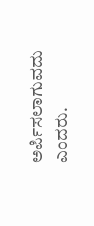ಅರ್ಪಿಸಲಾಗುವದು ಎಂದರು.